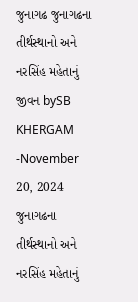જુનાગઢ જુનાગઢના તીર્થસ્થાનો અને નરસિંહ મહેતાનું જીવન bySB KHERGAM -November 20, 2024 જુનાગઢના તીર્થસ્થાનો અને નરસિંહ મહેતાનું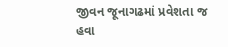જીવન જૂનાગઢમાં પ્રવેશતા જ હવા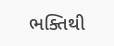ભક્તિથી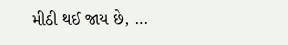મીઠી થઈ જાય છે, …